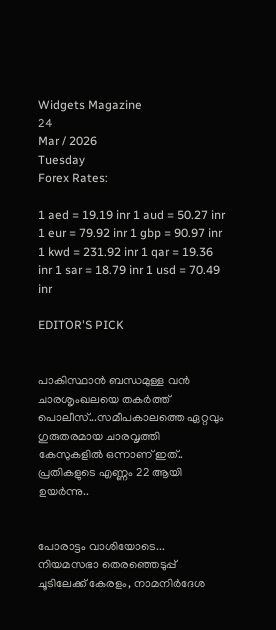Widgets Magazine
24
Mar / 2026
Tuesday
Forex Rates:

1 aed = 19.19 inr 1 aud = 50.27 inr 1 eur = 79.92 inr 1 gbp = 90.97 inr 1 kwd = 231.92 inr 1 qar = 19.36 inr 1 sar = 18.79 inr 1 usd = 70.49 inr

EDITOR'S PICK


പാകിസ്ഥാൻ ബന്ധമുള്ള വൻ ചാരശൃംഖലയെ തകർത്ത് പൊലീസ്...സമീപകാലത്തെ ഏറ്റവും ഗുരുതരമായ ചാരവൃത്തി കേസുകളിൽ ഒന്നാണ് ഇത്.. പ്രതികളുടെ എണ്ണം 22 ആയി ഉയർന്നു..


പോരാട്ടം വാശിയോടെ... നിയമസഭാ തെരഞ്ഞെടുപ്പ് ചൂടിലേക്ക് കേരളം, നാമനിർദേശ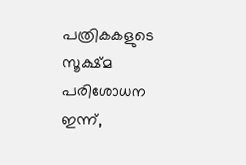പത്രികകളുടെ സൂക്ഷ്മ പരിശോധന ഇന്ന്,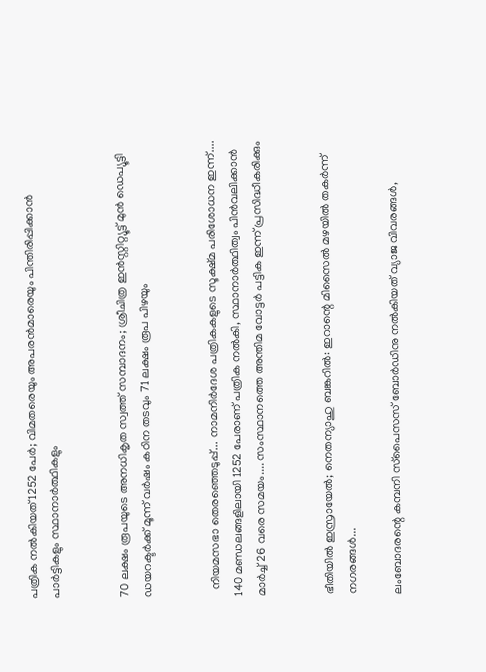പത്രിക നൽകിയത് 1252 പേർ; വിമതരെയും അപരൻമാരെയും പിന്തിരിപ്പിക്കാൻ പാർട്ടികളും സ്ഥാനാർത്ഥികളും


70 ലക്ഷം രൂപയുടെ അനധികൃത സ്വത്ത് സമ്പാദനം; ശ്രീചിത്ര ഇൻസ്റ്റിറ്റ്യൂട്ട് മുൻ ഡെപ്യൂട്ടി ഡയറക്ടർക്ക് മൂന്ന് വർഷം കഠിന തടവും 71 ലക്ഷം രൂപ പിഴയും


  നിയമസഭാ തെരഞ്ഞെടുപ്പ്... നാമനിർദേശ പത്രികകളുടെ സൂക്ഷ്മ പരിശോധന ഇന്ന്.... 140 മണ്ഡലങ്ങളിലായി 1252 പേരാണ് പത്രിക നൽകി, സ്ഥാനാർത്ഥിത്വം പിൻവലിക്കാൻ മാർച്ച് 26 വരെ സമയം.... സംസ്ഥാനത്തെ അന്തിമ വോട്ടർ പട്ടിക ഇന്ന് പ്രസിദ്ധീകരിക്കും


ഭീതിയിൽ ഇസ്രായേൽ; നെതന്യാഹു ബങ്കറിൽ: ഇറാന്റെ മിസൈൽ മഴയിൽ തകർന്ന് നഗരങ്ങൾ...

ലംബോദരന്റെ കമ്പനി സ്‌പൈസസ് ബോര്‍ഡിനു നല്‍കിയത് വ്യാജ വിവരങ്ങള്‍,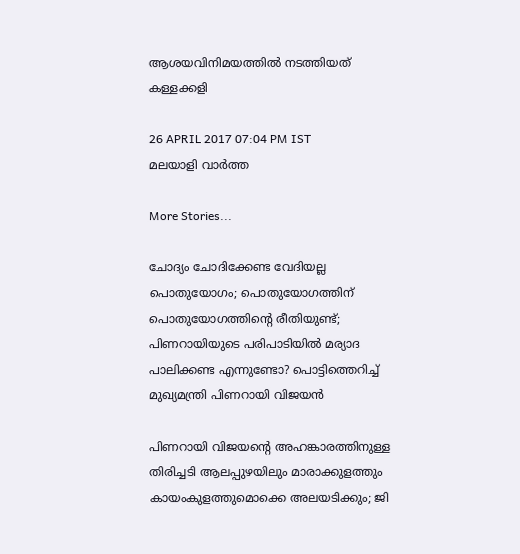ആശയവിനിമയത്തില്‍ നടത്തിയത് കള്ളക്കളി

26 APRIL 2017 07:04 PM IST
മലയാളി വാര്‍ത്ത

More Stories...

ചോദ്യം ചോദിക്കേണ്ട വേദിയല്ല പൊതുയോഗം; പൊതുയോഗത്തിന് പൊതുയോഗത്തിന്റെ രീതിയുണ്ട്; പിണറായിയുടെ പരിപാടിയിൽ മര്യാദ പാലിക്കണ്ട എന്നുണ്ടോ? പൊട്ടിത്തെറിച്ച് മുഖ്യമന്ത്രി പിണറായി വിജയൻ

പിണറായി വിജയന്റെ അഹങ്കാരത്തിനുള്ള തിരിച്ചടി ആലപ്പുഴയിലും മാരാക്കുളത്തും കായംകുളത്തുമൊക്കെ അലയടിക്കും; ജി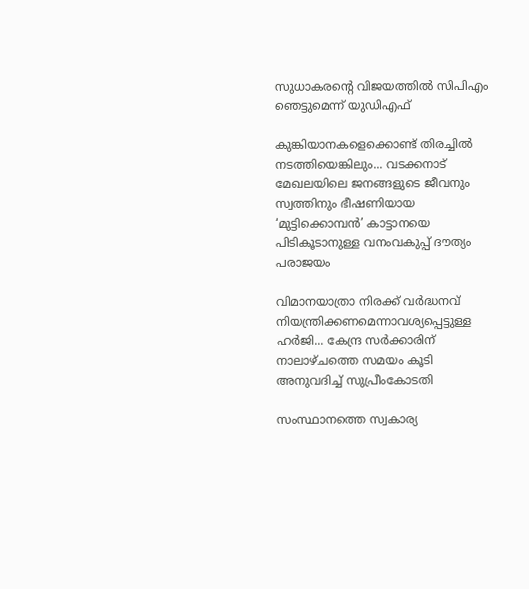സുധാകരന്റെ വിജയത്തില്‍ സിപിഎം ഞെട്ടുമെന്ന് യുഡിഎഫ്

കുങ്കിയാനകളെക്കൊണ്ട് തിരച്ചിൽ നടത്തിയെങ്കിലും... വടക്കനാട് മേഖലയിലെ ജനങ്ങളുടെ ജീവനും സ്വത്തിനും ഭീഷണിയായ ‘മുട്ടിക്കൊമ്പൻ’ കാട്ടാനയെ പിടികൂടാനുള്ള വനംവകുപ്പ് ദൗത്യം പരാജയം

വിമാനയാത്രാ നിരക്ക് വർദ്ധനവ് നിയന്ത്രിക്കണമെന്നാവശ്യപ്പെട്ടുള്ള ഹർജി... കേന്ദ്ര സർക്കാരിന് നാലാഴ്ചത്തെ സമയം കൂടി അനുവദിച്ച് സുപ്രീംകോടതി

സംസ്ഥാനത്തെ സ്വകാര്യ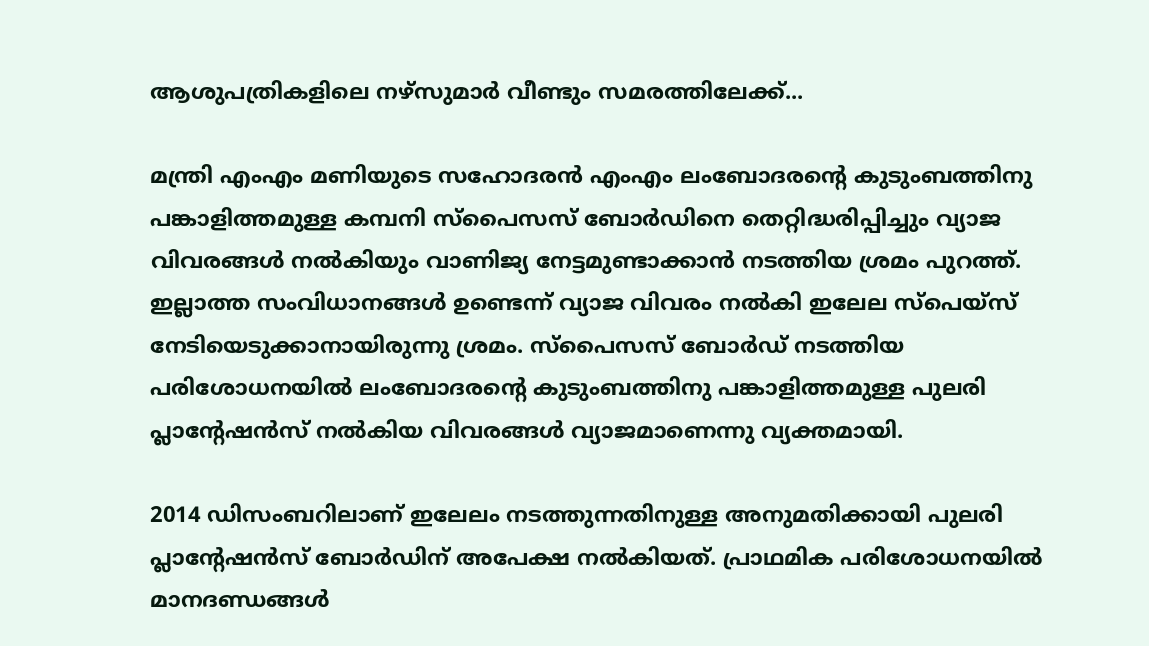ആശുപത്രികളിലെ നഴ്‌സുമാര്‍ വീണ്ടും സമരത്തിലേക്ക്...

മന്ത്രി എംഎം മണിയുടെ സഹോദരന്‍ എംഎം ലംബോദരന്റെ കുടുംബത്തിനു പങ്കാളിത്തമുള്ള കമ്പനി സ്‌പൈസസ് ബോര്‍ഡിനെ തെറ്റിദ്ധരിപ്പിച്ചും വ്യാജ വിവരങ്ങള്‍ നല്‍കിയും വാണിജ്യ നേട്ടമുണ്ടാക്കാന്‍ നടത്തിയ ശ്രമം പുറത്ത്. ഇല്ലാത്ത സംവിധാനങ്ങള്‍ ഉണ്ടെന്ന് വ്യാജ വിവരം നല്‍കി ഇലേല സ്‌പെയ്‌സ് നേടിയെടുക്കാനായിരുന്നു ശ്രമം. സ്‌പൈസസ് ബോര്‍ഡ് നടത്തിയ പരിശോധനയില്‍ ലംബോദരന്റെ കുടുംബത്തിനു പങ്കാളിത്തമുള്ള പുലരി പ്ലാന്റേഷന്‍സ് നല്‍കിയ വിവരങ്ങള്‍ വ്യാജമാണെന്നു വ്യക്തമായി.

2014 ഡിസംബറിലാണ് ഇലേലം നടത്തുന്നതിനുള്ള അനുമതിക്കായി പുലരി പ്ലാന്റേഷന്‍സ് ബോര്‍ഡിന് അപേക്ഷ നല്‍കിയത്. പ്രാഥമിക പരിശോധനയില്‍ മാനദണ്ഡങ്ങള്‍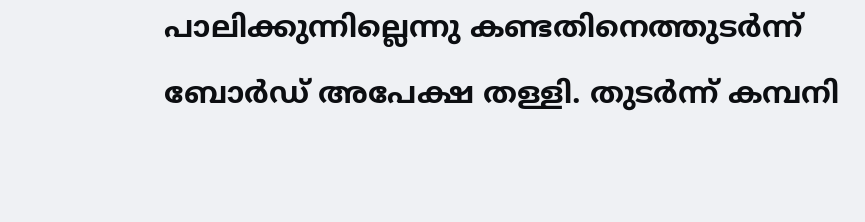പാലിക്കുന്നില്ലെന്നു കണ്ടതിനെത്തുടര്‍ന്ന് ബോര്‍ഡ് അപേക്ഷ തള്ളി. തുടര്‍ന്ന് കമ്പനി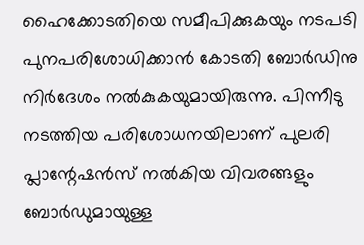ഹൈക്കോടതിയെ സമീപിക്കുകയും നടപടി പുനപരിശോധിക്കാന്‍ കോടതി ബോര്‍ഡിനു നിര്‍ദേശം നല്‍കുകയുമായിരുന്നു. പിന്നീടു നടത്തിയ പരിശോധനയിലാണ് പുലരി പ്ലാന്റേഷന്‍സ് നല്‍കിയ വിവരങ്ങളും ബോര്‍ഡുമായുള്ള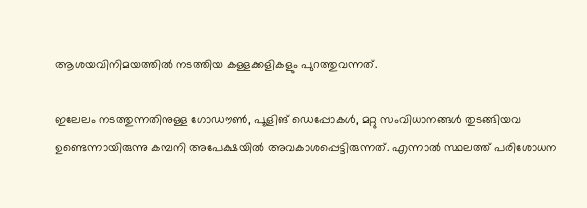ആശയവിനിമയത്തില്‍ നടത്തിയ കള്ളക്കളികളും പുറത്തുവന്നത്.

ഇലേലം നടത്തുന്നതിനുള്ള ഗോഡൗണ്‍, പൂളിങ് ഡെപ്പോകള്‍, മറ്റു സംവിധാനങ്ങള്‍ തുടങ്ങിയവ ഉണ്ടെന്നായിരുന്നു കമ്പനി അപേക്ഷയില്‍ അവകാശപ്പെട്ടിരുന്നത്. എന്നാല്‍ സ്ഥലത്ത് പരിശോധന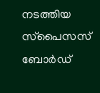നടത്തിയ സ്‌പൈസസ് ബോര്‍ഡ്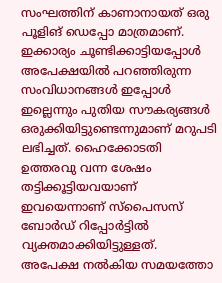സംഘത്തിന് കാണാനായത് ഒരു പൂളിങ് ഡെപ്പോ മാത്രമാണ്. ഇക്കാര്യം ചൂണ്ടിക്കാട്ടിയപ്പോള്‍ അപേക്ഷയില്‍ പറഞ്ഞിരുന്ന സംവിധാനങ്ങള്‍ ഇപ്പോള്‍ ഇല്ലെന്നും പുതിയ സൗകര്യങ്ങള്‍ ഒരുക്കിയിട്ടുണ്ടെന്നുമാണ് മറുപടി ലഭിച്ചത്. ഹൈക്കോടതി ഉത്തരവു വന്ന ശേഷം തട്ടിക്കൂട്ടിയവയാണ് ഇവയെന്നാണ് സ്‌പൈസസ് ബോര്‍ഡ് റിപ്പോര്‍ട്ടില്‍ വ്യക്തമാക്കിയിട്ടുള്ളത്. അപേക്ഷ നല്‍കിയ സമയത്തോ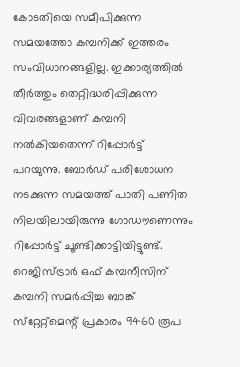കോടതിയെ സമീപിക്കുന്ന സമയത്തോ കമ്പനിക്ക് ഇത്തരം സംവിധാനങ്ങളില്ല. ഇക്കാര്യത്തില്‍ തീര്‍ത്തും തെറ്റിദ്ധരിപ്പിക്കുന്ന വിവരങ്ങളാണ് കമ്പനി നല്‍കിയതെന്ന് റിപ്പോര്‍ട്ട് പറയുന്നു. ബോര്‍ഡ് പരിശോധന നടക്കുന്ന സമയത്ത് പാതി പണിത നിലയിലായിരുന്നു ഗോഡൗണെന്നും റിപ്പോര്‍ട്ട് ചൂണ്ടിക്കാട്ടിയിട്ടുണ്ട്.
റെജിസ്ട്രാര്‍ ഒഫ് കമ്പനീസിന് കമ്പനി സമര്‍പ്പിച്ച ബാങ്ക് സ്‌റ്റേറ്റ്‌മെന്റ് പ്രകാരം 9460 രൂപ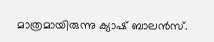മാത്രമായിരുന്നു ക്യാഷ് ബാലന്‍സ്.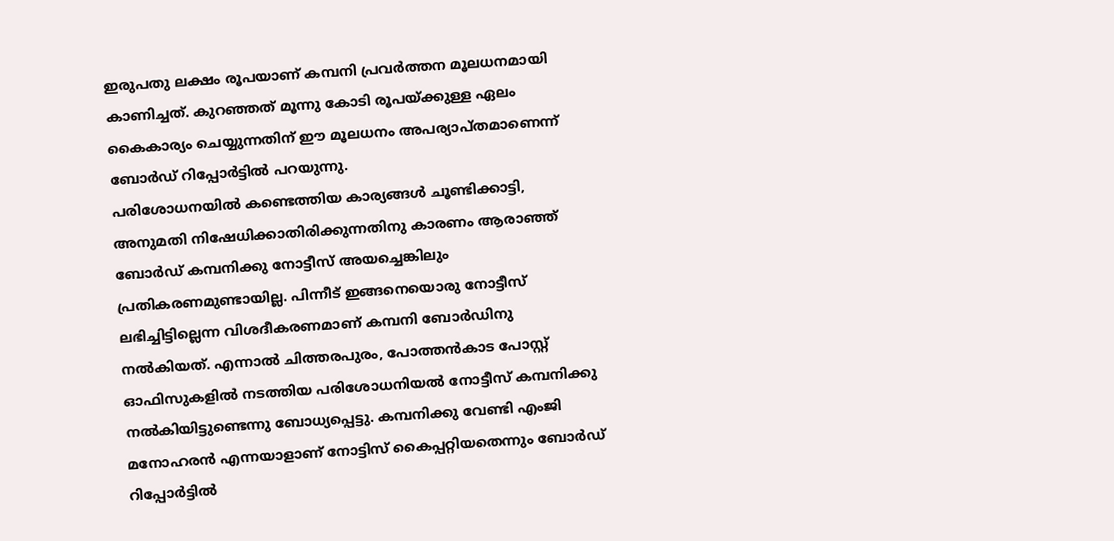ഇരുപതു ലക്ഷം രൂപയാണ് കമ്പനി പ്രവര്‍ത്തന മൂലധനമായി കാണിച്ചത്. കുറഞ്ഞത് മൂന്നു കോടി രൂപയ്ക്കുള്ള ഏലം കൈകാര്യം ചെയ്യുന്നതിന് ഈ മൂലധനം അപര്യാപ്തമാണെന്ന് ബോര്‍ഡ് റിപ്പോര്‍ട്ടില്‍ പറയുന്നു.
പരിശോധനയില്‍ കണ്ടെത്തിയ കാര്യങ്ങള്‍ ചൂണ്ടിക്കാട്ടി, അനുമതി നിഷേധിക്കാതിരിക്കുന്നതിനു കാരണം ആരാഞ്ഞ് ബോര്‍ഡ് കമ്പനിക്കു നോട്ടീസ് അയച്ചെങ്കിലും പ്രതികരണമുണ്ടായില്ല. പിന്നീട് ഇങ്ങനെയൊരു നോട്ടീസ് ലഭിച്ചിട്ടില്ലെന്ന വിശദീകരണമാണ് കമ്പനി ബോര്‍ഡിനു നല്‍കിയത്. എന്നാല്‍ ചിത്തരപുരം, പോത്തന്‍കാട പോസ്റ്റ് ഓഫിസുകളില്‍ നടത്തിയ പരിശോധനിയല്‍ നോട്ടീസ് കമ്പനിക്കു നല്‍കിയിട്ടുണ്ടെന്നു ബോധ്യപ്പെട്ടു. കമ്പനിക്കു വേണ്ടി എംജി മനോഹരന്‍ എന്നയാളാണ് നോട്ടിസ് കൈപ്പറ്റിയതെന്നും ബോര്‍ഡ് റിപ്പോര്‍ട്ടില്‍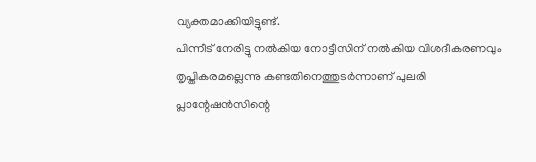വ്യക്തമാക്കിയിട്ടുണ്ട്.
പിന്നീട് നേരിട്ടു നല്‍കിയ നോട്ടീസിന് നല്‍കിയ വിശദീകരണവും തൃപ്തികരമല്ലെന്നു കണ്ടതിനെത്തുടര്‍ന്നാണ് പുലരി പ്ലാന്റേഷന്‍സിന്റെ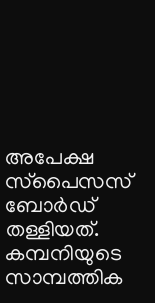അപേക്ഷ സ്‌പൈസസ് ബോര്‍ഡ് തള്ളിയത്. കമ്പനിയുടെ സാമ്പത്തിക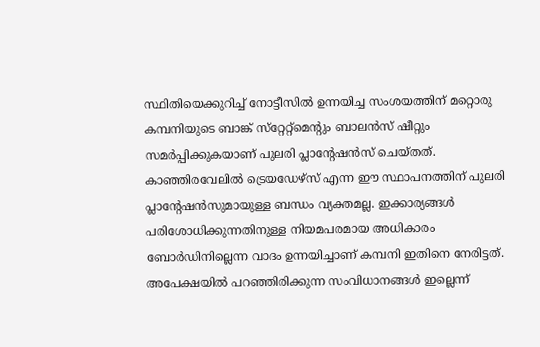സ്ഥിതിയെക്കുറിച്ച് നോട്ടീസില്‍ ഉന്നയിച്ച സംശയത്തിന് മറ്റൊരു കമ്പനിയുടെ ബാങ്ക് സ്‌റ്റേറ്റ്‌മെന്റും ബാലന്‍സ് ഷീറ്റും സമര്‍പ്പിക്കുകയാണ് പുലരി പ്ലാന്റേഷന്‍സ് ചെയ്തത്. കാഞ്ഞിരവേലില്‍ ട്രെയഡേഴ്‌സ് എന്ന ഈ സ്ഥാപനത്തിന് പുലരി പ്ലാന്റേഷന്‍സുമായുള്ള ബന്ധം വ്യക്തമല്ല. ഇക്കാര്യങ്ങള്‍ പരിശോധിക്കുന്നതിനുള്ള നിയമപരമായ അധികാരം ബോര്‍ഡിനില്ലെന്ന വാദം ഉന്നയിച്ചാണ് കമ്പനി ഇതിനെ നേരിട്ടത്.
അപേക്ഷയില്‍ പറഞ്ഞിരിക്കുന്ന സംവിധാനങ്ങള്‍ ഇല്ലെന്ന്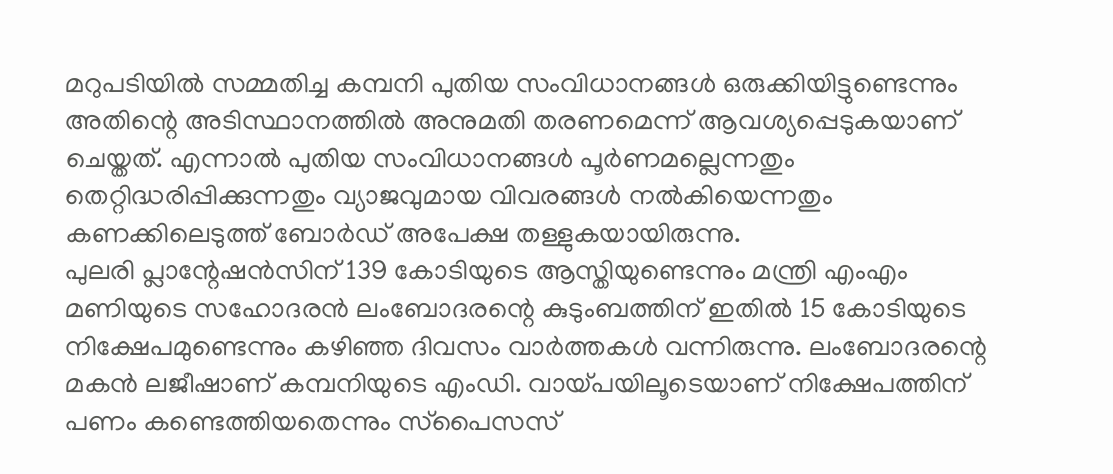മറുപടിയില്‍ സമ്മതിച്ച കമ്പനി പുതിയ സംവിധാനങ്ങള്‍ ഒരുക്കിയിട്ടുണ്ടെന്നും അതിന്റെ അടിസ്ഥാനത്തില്‍ അനുമതി തരണമെന്ന് ആവശ്യപ്പെടുകയാണ് ചെയ്തത്. എന്നാല്‍ പുതിയ സംവിധാനങ്ങള്‍ പൂര്‍ണമല്ലെന്നതും തെറ്റിദ്ധരിപ്പിക്കുന്നതും വ്യാജവുമായ വിവരങ്ങള്‍ നല്‍കിയെന്നതും കണക്കിലെടുത്ത് ബോര്‍ഡ് അപേക്ഷ തള്ളുകയായിരുന്നു.
പുലരി പ്ലാന്റേഷന്‍സിന് 139 കോടിയുടെ ആസ്തിയുണ്ടെന്നും മന്ത്രി എംഎം മണിയുടെ സഹോദരന്‍ ലംബോദരന്റെ കുടുംബത്തിന് ഇതില്‍ 15 കോടിയുടെ നിക്ഷേപമുണ്ടെന്നും കഴിഞ്ഞ ദിവസം വാര്‍ത്തകള്‍ വന്നിരുന്നു. ലംബോദരന്റെ മകന്‍ ലജീഷാണ് കമ്പനിയുടെ എംഡി. വായ്പയിലൂടെയാണ് നിക്ഷേപത്തിന് പണം കണ്ടെത്തിയതെന്നും സ്‌പൈസസ്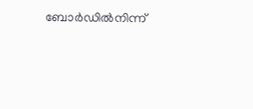ബോര്‍ഡില്‍നിന്ന്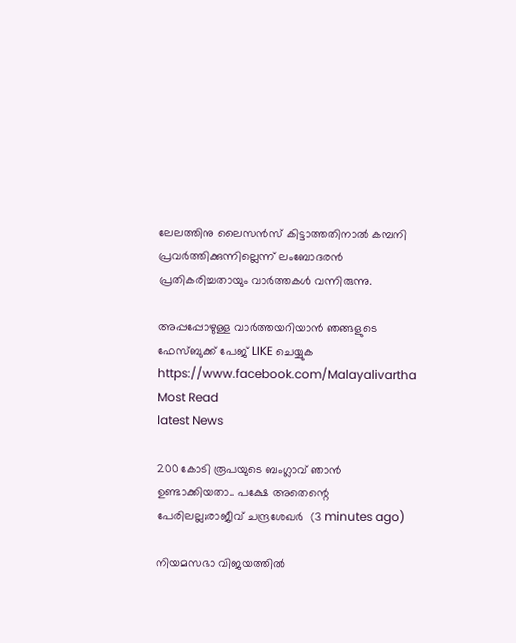ലേലത്തിനു ലൈസന്‍സ് കിട്ടാത്തതിനാല്‍ കമ്പനി പ്രവര്‍ത്തിക്കുന്നില്ലെന്ന് ലംബോദരന്‍ പ്രതികരിച്ചതായും വാര്‍ത്തകള്‍ വന്നിരുന്നു.

അപ്പപ്പോഴുള്ള വാര്‍ത്തയറിയാന്‍ ഞങ്ങളുടെ ഫേസ്‌ബുക്ക്‌ പേജ് LIKE ചെയ്യുക
https://www.facebook.com/Malayalivartha
Most Read
latest News

200 കോടി രൂപയുടെ ബംഗ്ലാവ് ഞാൻ ഉണ്ടാക്കിയതാ.. പക്ഷേ അതെന്റെ പേരിലല്ല;രാജീവ് ചന്ദ്രശേഖർ  (3 minutes ago)

നിയമസഭാ വിജയത്തിൽ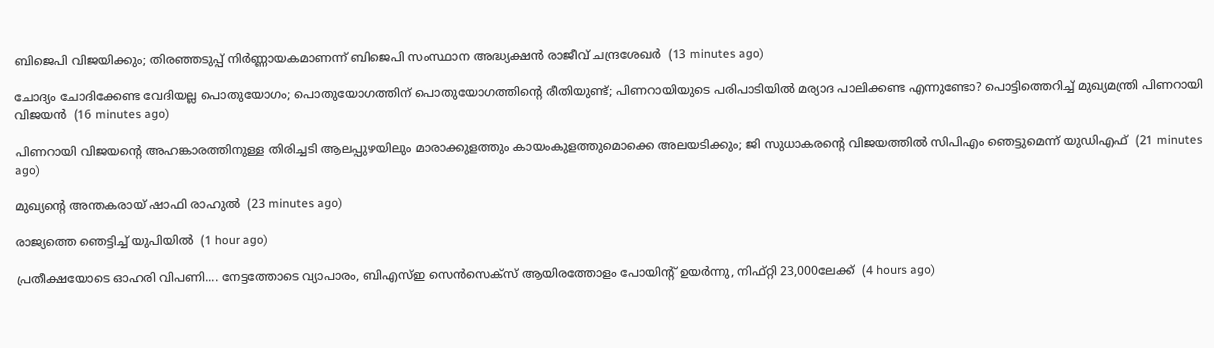ബിജെപി വിജയിക്കും; തിരഞ്ഞടുപ്പ് നിർണ്ണായകമാണന്ന് ബിജെപി സംസ്ഥാന അദ്ധ്യക്ഷൻ രാജീവ് ചന്ദ്രശേഖർ  (13 minutes ago)

ചോദ്യം ചോദിക്കേണ്ട വേദിയല്ല പൊതുയോഗം; പൊതുയോഗത്തിന് പൊതുയോഗത്തിന്റെ രീതിയുണ്ട്; പിണറായിയുടെ പരിപാടിയിൽ മര്യാദ പാലിക്കണ്ട എന്നുണ്ടോ? പൊട്ടിത്തെറിച്ച് മുഖ്യമന്ത്രി പിണറായി വിജയൻ  (16 minutes ago)

പിണറായി വിജയന്റെ അഹങ്കാരത്തിനുള്ള തിരിച്ചടി ആലപ്പുഴയിലും മാരാക്കുളത്തും കായംകുളത്തുമൊക്കെ അലയടിക്കും; ജി സുധാകരന്റെ വിജയത്തില്‍ സിപിഎം ഞെട്ടുമെന്ന് യുഡിഎഫ്  (21 minutes ago)

മുഖ്യന്റെ അന്തകരായ് ഷാഫി രാഹുല്‍  (23 minutes ago)

രാജ്യത്തെ ഞെട്ടിച്ച് യുപിയിൽ  (1 hour ago)

പ്രതീക്ഷയോടെ ഓഹരി വിപണി.... നേട്ടത്തോടെ വ്യാപാരം, ബിഎസ്ഇ സെൻസെക്‌സ് ആയിരത്തോളം പോയിന്റ് ഉയർന്നു, നിഫ്റ്റി 23,000ലേക്ക്  (4 hours ago)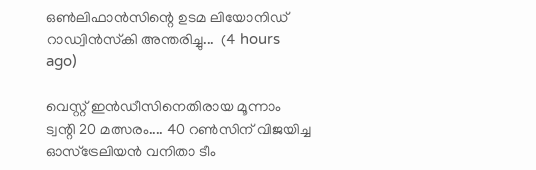ഒൺലിഫാൻസിന്റെ ഉടമ ലിയോനിഡ് റാഡ്വിൻസ്‌കി അന്തരിച്ചു...  (4 hours ago)

വെസ്റ്റ് ഇൻഡീസിനെതിരായ മൂന്നാം ട്വന്റി 20 മത്സരം.... 40 റൺസിന് വിജയിച്ച ഓസ്‌ട്രേലിയൻ വനിതാ ടീം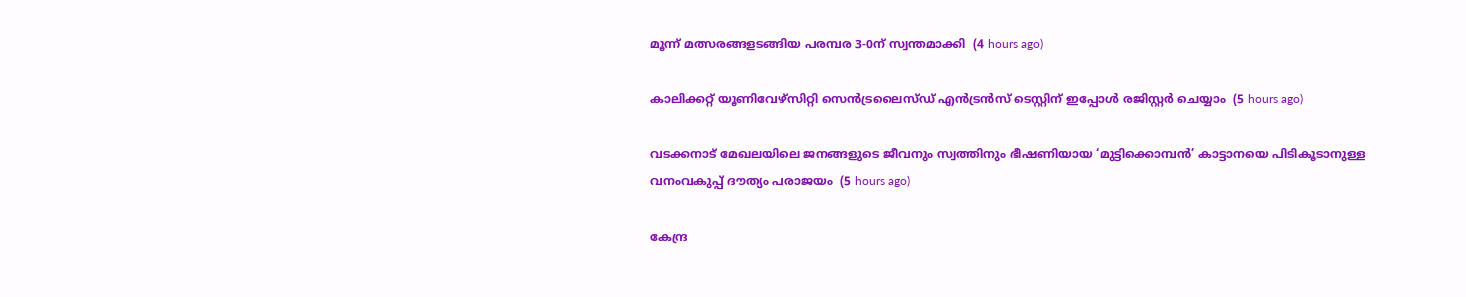മൂന്ന് മത്സരങ്ങളടങ്ങിയ പരമ്പര 3-0ന് സ്വന്തമാക്കി  (4 hours ago)

കാലിക്കറ്റ് യൂണിവേഴ്സിറ്റി സെൻട്രലൈസ്ഡ് എൻട്രൻസ് ടെസ്റ്റിന് ഇപ്പോൾ രജിസ്റ്റർ ചെയ്യാം  (5 hours ago)

വടക്കനാട് മേഖലയിലെ ജനങ്ങളുടെ ജീവനും സ്വത്തിനും ഭീഷണിയായ ‘മുട്ടിക്കൊമ്പൻ’ കാട്ടാനയെ പിടികൂടാനുള്ള വനംവകുപ്പ് ദൗത്യം പരാജയം  (5 hours ago)

കേന്ദ്ര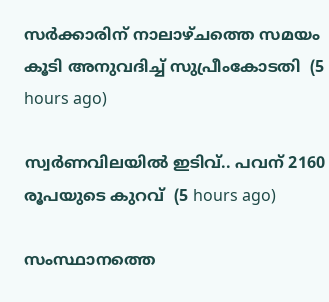സർക്കാരിന് നാലാഴ്ചത്തെ സമയം കൂടി അനുവദിച്ച് സുപ്രീംകോടതി  (5 hours ago)

സ്വർണവിലയിൽ ഇടിവ്.. പവന് 2160 രൂപയുടെ കുറവ്  (5 hours ago)

സംസ്ഥാനത്തെ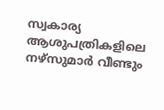സ്വകാര്യ ആശുപത്രികളിലെ നഴ്‌സുമാര്‍ വീണ്ടും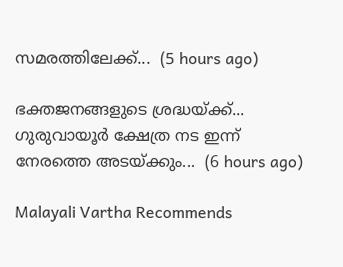സമരത്തിലേക്ക്...  (5 hours ago)

ഭക്തജനങ്ങളുടെ ശ്രദ്ധയ്ക്ക്... ഗുരുവായൂര്‍ ക്ഷേത്ര നട ഇന്ന് നേരത്തെ അടയ്ക്കും...  (6 hours ago)

Malayali Vartha Recommends